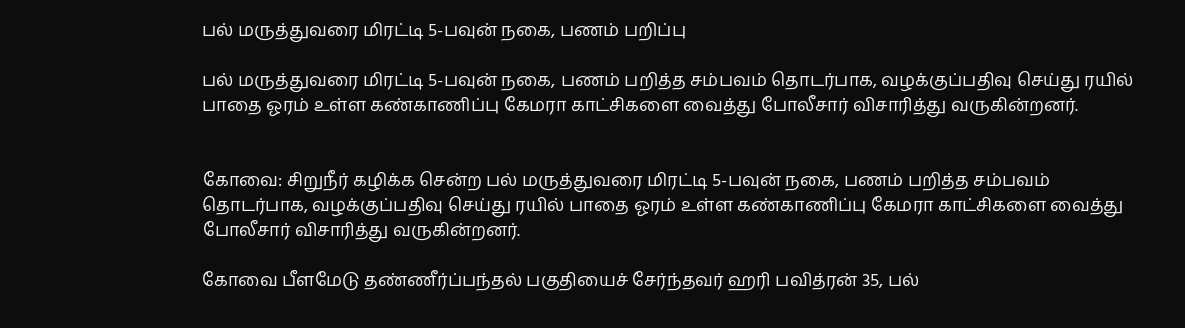பல் மருத்துவரை மிரட்டி 5-பவுன் நகை, பணம் பறிப்பு

பல் மருத்துவரை மிரட்டி 5-பவுன் நகை, பணம் பறித்த சம்பவம் தொடர்பாக, வழக்குப்பதிவு செய்து ரயில் பாதை ஓரம் உள்ள கண்காணிப்பு கேமரா காட்சிகளை வைத்து போலீசார் விசாரித்து வருகின்றனர்.


கோவை: சிறுநீர் கழிக்க சென்ற பல் மருத்துவரை மிரட்டி 5-பவுன் நகை, பணம் பறித்த சம்பவம் தொடர்பாக, வழக்குப்பதிவு செய்து ரயில் பாதை ஓரம் உள்ள கண்காணிப்பு கேமரா காட்சிகளை வைத்து போலீசார் விசாரித்து வருகின்றனர்.

கோவை பீளமேடு தண்ணீர்ப்பந்தல் பகுதியைச் சேர்ந்தவர் ஹரி பவித்ரன் 35, பல்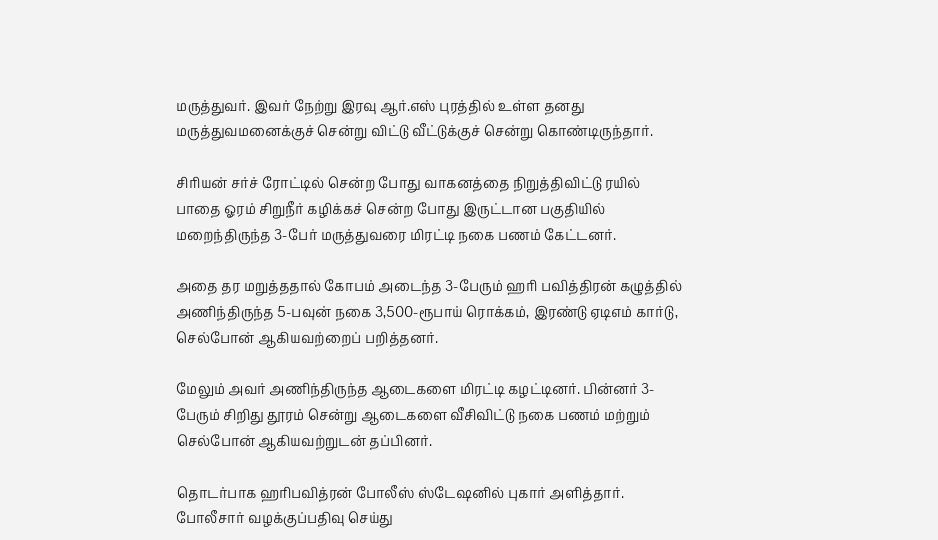மருத்துவர். இவர் நேற்று இரவு ஆர்.எஸ் புரத்தில் உள்ள தனது மருத்துவமனைக்குச் சென்று விட்டு வீட்டுக்குச் சென்று கொண்டிருந்தார்.

சிரியன் சர்ச் ரோட்டில் சென்ற போது வாகனத்தை நிறுத்திவிட்டு ரயில் பாதை ஓரம் சிறுநீர் கழிக்கச் சென்ற போது இருட்டான பகுதியில் மறைந்திருந்த 3-பேர் மருத்துவரை மிரட்டி நகை பணம் கேட்டனர்.

அதை தர மறுத்ததால் கோபம் அடைந்த 3-பேரும் ஹரி பவித்திரன் கழுத்தில் அணிந்திருந்த 5-பவுன் நகை 3,500-ரூபாய் ரொக்கம், இரண்டு ஏடிஎம் கார்டு, செல்போன் ஆகியவற்றைப் பறித்தனர்.

மேலும் அவர் அணிந்திருந்த ஆடைகளை மிரட்டி கழட்டினர். பின்னர் 3-பேரும் சிறிது தூரம் சென்று ஆடைகளை வீசிவிட்டு நகை பணம் மற்றும் செல்போன் ஆகியவற்றுடன் தப்பினர்.

தொடர்பாக ஹரிபவித்ரன் போலீஸ் ஸ்டேஷனில் புகார் அளித்தார். போலீசார் வழக்குப்பதிவு செய்து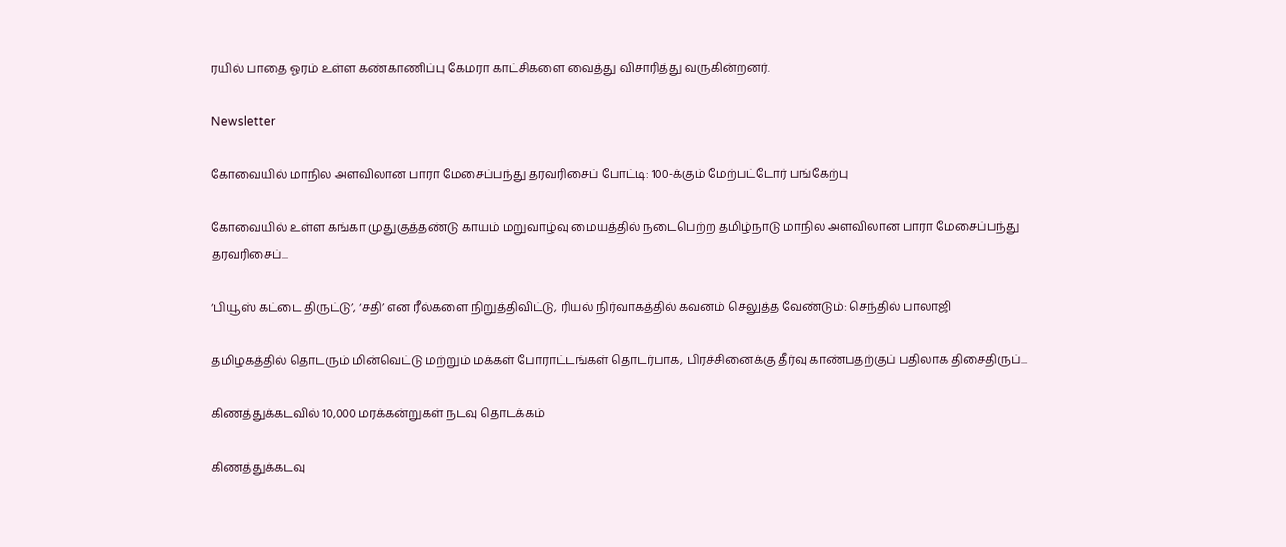ரயில் பாதை ஓரம் உள்ள கண்காணிப்பு கேமரா காட்சிகளை வைத்து விசாரித்து வருகின்றனர்.

Newsletter

கோவையில் மாநில அளவிலான பாரா மேசைப்பந்து தரவரிசைப் போட்டி: 100-க்கும் மேற்பட்டோர் பங்கேற்பு

கோவையில் உள்ள கங்கா முதுகுத்தண்டு காயம் மறுவாழ்வு மையத்தில் நடைபெற்ற தமிழ்நாடு மாநில அளவிலான பாரா மேசைப்பந்து தரவரிசைப்...

‘பியூஸ் கட்டை திருட்டு’, ‘சதி’ என ரீல்களை நிறுத்திவிட்டு, ரியல் நிர்வாகத்தில் கவனம் செலுத்த வேண்டும்: செந்தில் பாலாஜி

தமிழகத்தில் தொடரும் மின்வெட்டு மற்றும் மக்கள் போராட்டங்கள் தொடர்பாக, பிரச்சினைக்கு தீர்வு காண்பதற்குப் பதிலாக திசைதிருப்...

கிணத்துக்கடவில் 10,000 மரக்கன்றுகள் நடவு தொடக்கம்

கிணத்துக்கடவு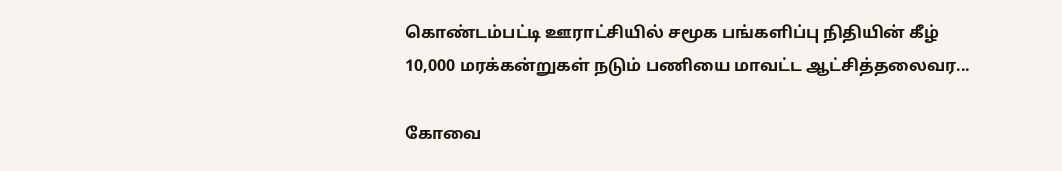கொண்டம்பட்டி ஊராட்சியில் சமூக பங்களிப்பு நிதியின் கீழ் 10,000 மரக்கன்றுகள் நடும் பணியை மாவட்ட ஆட்சித்தலைவர...

கோவை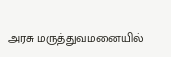அரசு மருத்துவமனையில்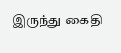இருந்து கைதி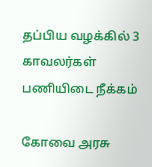தப்பிய வழக்கில் 3 காவலர்கள் பணியிடை நீக்கம்

கோவை அரசு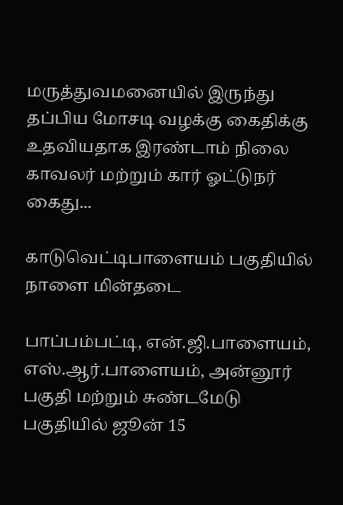மருத்துவமனையில் இருந்து தப்பிய மோசடி வழக்கு கைதிக்கு உதவியதாக இரண்டாம் நிலை காவலர் மற்றும் கார் ஓட்டுநர் கைது...

காடுவெட்டிபாளையம் பகுதியில் நாளை மின்தடை

பாப்பம்பட்டி, என்.ஜி.பாளையம், எஸ்.ஆர்.பாளையம், அன்னூர் பகுதி மற்றும் சுண்டமேடு பகுதியில் ஜூன் 15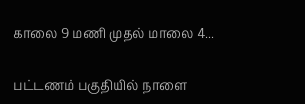காலை 9 மணி முதல் மாலை 4...

பட்டணம் பகுதியில் நாளை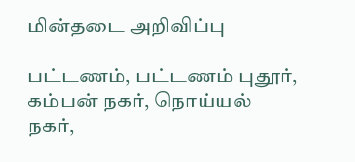மின்தடை அறிவிப்பு

பட்டணம், பட்டணம் புதூர், கம்பன் நகர், நொய்யல் நகர்,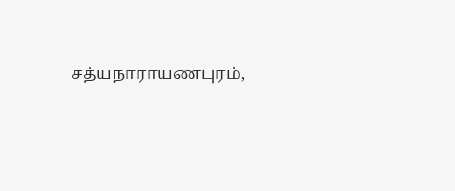சத்யநாராயணபுரம்,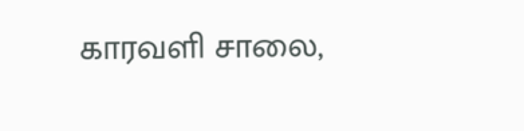காரவளி சாலை,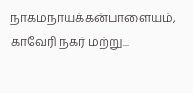நாகமநாயக்கன்பாளையம், காவேரி நகர் மற்று...